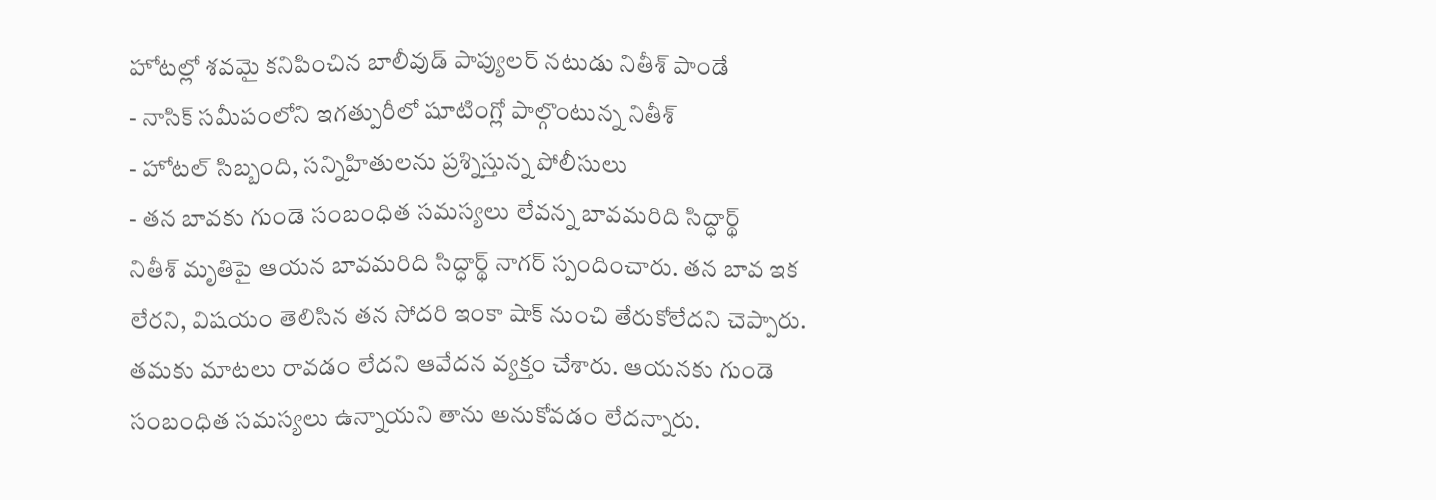హోటల్లో శవమై కనిపించిన బాలీవుడ్ పాప్యులర్ నటుడు నితీశ్ పాండే
- నాసిక్ సమీపంలోని ఇగత్పురీలో షూటింగ్లో పాల్గొంటున్న నితీశ్
- హోటల్ సిబ్బంది, సన్నిహితులను ప్రశ్నిస్తున్న పోలీసులు
- తన బావకు గుండె సంబంధిత సమస్యలు లేవన్న బావమరిది సిద్ధార్థ్
నితీశ్ మృతిపై ఆయన బావమరిది సిద్ధార్థ్ నాగర్ స్పందించారు. తన బావ ఇక లేరని, విషయం తెలిసిన తన సోదరి ఇంకా షాక్ నుంచి తేరుకోలేదని చెప్పారు. తమకు మాటలు రావడం లేదని ఆవేదన వ్యక్తం చేశారు. ఆయనకు గుండె సంబంధిత సమస్యలు ఉన్నాయని తాను అనుకోవడం లేదన్నారు.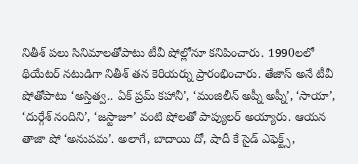నితీశ్ పలు సినిమాలతోపాటు టీవీ షోల్లోనూ కనిపించారు. 1990లలో థియేటర్ నటుడిగా నితీశ్ తన కెరియర్ను ప్రారంభించారు. తేజాస్ అనే టీవీ షోతోపాటు ‘అస్తిత్వ.. ఏక్ ప్రమ్ కహానీ’, ‘మంజిలీన్ అప్నీ అప్నీ’, ‘సాయా’, ‘దుర్గేశ్ నందిని’, ‘జస్టాజూ’ వంటి షోలతో పాప్యులర్ అయ్యారు. ఆయన తాజా షో ‘అనుపమ’. అలాగే, బాదాయి దో, షాదీ కే సైడ్ ఎఫెక్ట్స్,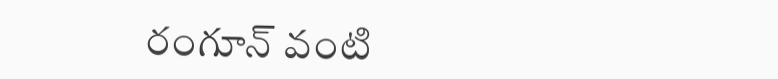రంగూన్ వంటి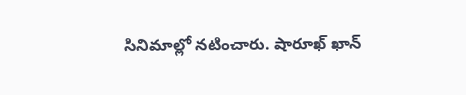సినిమాల్లో నటించారు. షారూఖ్ ఖాన్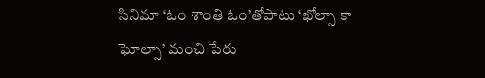సినిమా ‘ఓం శాంతి ఓం’తోపాటు ‘ఖోల్సా కా ఘోల్సా’ మంచి పేరు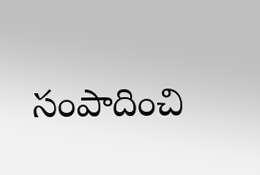సంపాదించి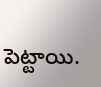పెట్టాయి.